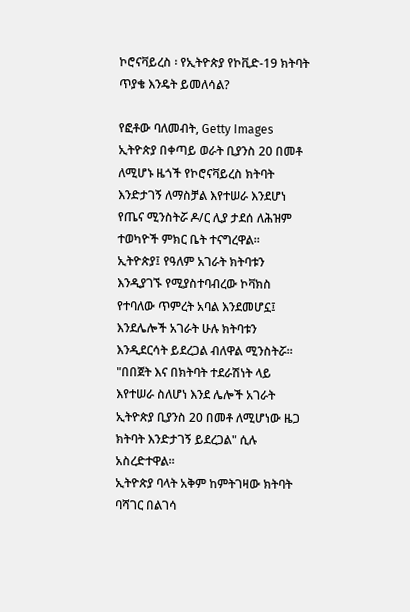ኮሮናቫይረስ ፡ የኢትዮጵያ የኮቪድ-19 ክትባት ጥያቄ እንዴት ይመለሳል?

የፎቶው ባለመብት, Getty Images
ኢትዮጵያ በቀጣይ ወራት ቢያንስ 20 በመቶ ለሚሆኑ ዜጎች የኮሮናቫይረስ ክትባት እንድታገኝ ለማስቻል እየተሠራ እንደሆነ የጤና ሚንስትሯ ዶ/ር ሊያ ታደሰ ለሕዝም ተወካዮች ምክር ቤት ተናግረዋል።
ኢትዮጵያ፤ የዓለም አገራት ክትባቱን እንዲያገኙ የሚያስተባብረው ኮቫክስ የተባለው ጥምረት አባል እንደመሆኗ፤ እንደሌሎች አገራት ሁሉ ክትባቱን እንዲደርሳት ይደረጋል ብለዋል ሚንስትሯ።
"በበጀት እና በክትባት ተደራሽነት ላይ እየተሠራ ስለሆነ እንደ ሌሎች አገራት ኢትዮጵያ ቢያንስ 20 በመቶ ለሚሆነው ዜጋ ክትባት እንድታገኝ ይደረጋል" ሲሉ አስረድተዋል።
ኢትዮጵያ ባላት አቅም ከምትገዛው ክትባት ባሻገር በልገሳ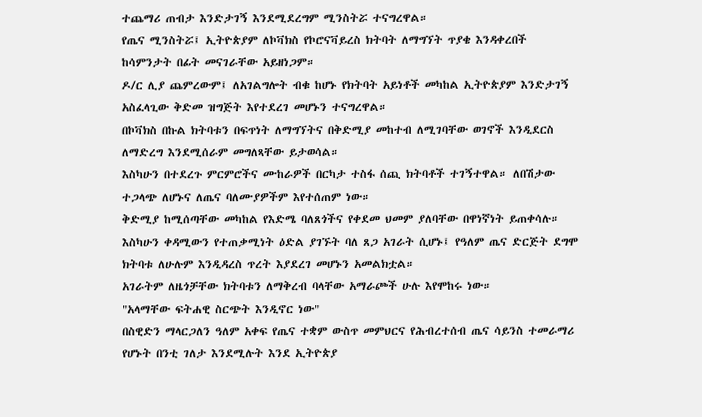ተጨማሪ ጠብታ እንድታገኝ እንደሚደረግም ሚንስትሯ ተናግረዋል።
የጤና ሚንስትሯ፤ ኢትዮጵያም ለኮቫክስ የኮሮናቫይረስ ክትባት ለማግኘት ጥያቄ እንዳቀረበች ከሳምንታት በፊት መናገራቸው አይዘነጋም።
ዶ/ር ሊያ ጨምረውም፤ ለአገልግሎት ብቁ ከሆኑ የክትባት አይነቶች መካከል ኢትዮጵያም እንድታገኝ አስፈላጊው ቅድመ ዝግጅት እየተደረገ መሆኑን ተናግረዋል።
በኮቫክስ በኩል ክትባቱን በፍጥነት ለማግኘትና በቅድሚያ መከተብ ለሚገባቸው ወገኖች እንዲደርስ ለማድረግ እንደሚሰራም መግለጻቸው ይታወሳል።
እስካሁን በተደረጉ ምርምሮችና ሙከራዎች በርካታ ተስፋ ሰጪ ክትባቶች ተገኝተዋል። ለበሽታው ተጋላጭ ለሆኑና ለጤና ባለሙያዎችም እየተሰጠም ነው።
ቅድሚያ ከሚሰጣቸው መካከል የእድሜ ባለጸጎችና የቀደመ ህመም ያለባቸው በዋነኛነት ይጠቀሳሉ።
እስካሁን ቀዳሚውን የተጠቃሚነት ዕድል ያገኙት ባለ ጸጋ አገራት ሲሆኑ፤ የዓለም ጤና ድርጅት ደግሞ ክትባቱ ለሁሉም እንዲዳረስ ጥረት እያደረገ መሆኑን አመልክቷል።
አገራትም ለዜጎቻቸው ክትባቱን ለማቅረብ ባላቸው አማራጮች ሁሉ እየሞከሩ ነው።
"አላማቸው ፍትሐዊ ስርጭት እንዲኖር ነው"
በስዊድን ማላርጋለን ዓለም አቀፍ የጤና ተቋም ውስጥ መምህርና የሕብረተሰብ ጤና ሳይንስ ተመራማሪ የሆኑት በንቲ ገለታ እንደሚሉት እንደ ኢትዮጵያ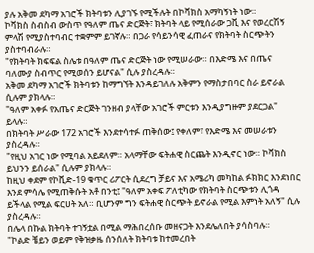ያሉ አቅመ ደካማ አገሮች ክትባቱን ሊያገኙ የሚችሉት በኮቫክስ አማካኝነት ነው።
ኮቫክስ ስብስብ ውስጥ የዓለም ጤና ድርጅት፣ ክትባት ላይ የሚሰራው ጋቪ እና የወረርሽኝ ምላሽ የሚያስተባብር ተቋምም ይገኛሉ። በጋራ የሳይንሳዊ ፈጠራና የክትባት ስርጭትን ያስተባብራሉ።
"የክትባት ክፍፍል ስሌቱ በዓለም ጤና ድርጅት ነው የሚሠራው። በእድሜ እና በጤና ባለሙያ ስብጥር የሚወሰን ይሆናል" ሲሉ ያስረዳሉ።
አቅመ ደካማ አገሮች ክትባቱን ከማግኘት እንዳይገለሉ አቅምን የማስታበባር ስራ ይኖራል ሲሉም ያክላሉ።
"ዓለም አቀፉ የአጤና ድርጅት ገንዘብ ያላቸው አገሮች ምርቱን እንዲያግዙም ያደርጋል" ይላሉ።
በክትባት ሥራው 172 አገሮች እንደተሳተፉ ጠቅሰው፤ የቀለም፣ የእድሜ እና መሠራቱን ያስረዳሉ።
"የዚህ አገር ነው የሚባል አይደለም። አላማቸው ፍትሐዊ ስርጨት እንዲኖር ነው። ኮቫክስ ይህንን ይሰራል" ሲሉም ያክላሉ።
ከዚህ ቀደም የኮቪድ-19 ቁጥር ሪፖርት ሲደረግ ቻይና እና አሜሪካ መካከል ፉክክር እንደነበር እንደ ምሳሌ የሚጠቅሱት አቶ በንቲ፤ "ዓለም አቀፍ ፖለቲካው የክትባት ስርጭቱን ሊጎዳ ይችላል የሚል ፍርሀት አለ። ቢሆንም ግን ፍትሐዊ ስርጭት ይኖራል የሚል እምነት አለኝ" ሲሉ ያስረዳሉ።
በሌላ በኩል ክትባት ተገኝቷል በሚል ማሕበረሰቡ መዘናጋት እንደሌለበት ያሳስባሉ።
"ኮልድ ቼይን ወይም የቅዝቃዜ ሰንሰለት ክትባቱ ከተመረበት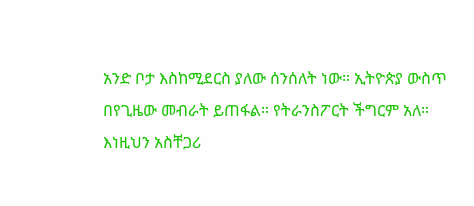አንድ ቦታ እስከሚደርስ ያለው ሰንሰለት ነው። ኢትዮጵያ ውስጥ በየጊዜው መብራት ይጠፋል። የትራንስፖርት ችግርም አለ። እነዚህን አስቸጋሪ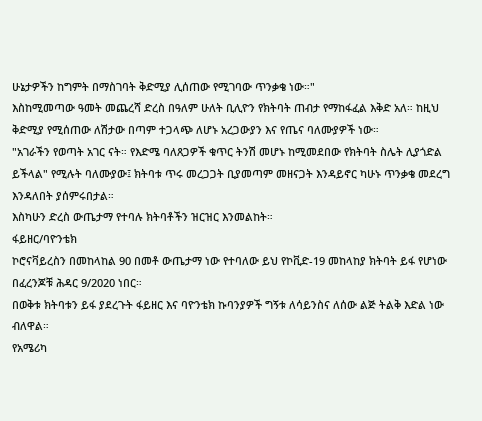ሁኔታዎችን ከግምት በማስገባት ቅድሚያ ሊሰጠው የሚገባው ጥንቃቄ ነው።"
እስከሚመጣው ዓመት መጨረሻ ድረስ በዓለም ሁለት ቢሊዮን የክትባት ጠብታ የማከፋፈል እቅድ አለ። ከዚህ ቅድሚያ የሚሰጠው ለሽታው በጣም ተጋላጭ ለሆኑ አረጋውያን እና የጤና ባለሙያዎች ነው።
"አገራችን የወጣት አገር ናት። የእድሜ ባለጸጋዎች ቁጥር ትንሽ መሆኑ ከሚመደበው የክትባት ስሌት ሊያጎድል ይችላል" የሚሉት ባለሙያው፤ ክትባቱ ጥሩ መረጋጋት ቢያመጣም መዘናጋት እንዳይኖር ካሁኑ ጥንቃቄ መደረግ እንዳለበት ያሰምሩበታል።
እስካሁን ድረስ ውጤታማ የተባሉ ክትባቶችን ዝርዝር እንመልከት።
ፋይዘር/ባዮንቴክ
ኮሮናቫይረስን በመከላከል 90 በመቶ ውጤታማ ነው የተባለው ይህ የኮቪድ-19 መከላከያ ክትባት ይፋ የሆነው በፈረንጆቹ ሕዳር 9/2020 ነበር።
በወቅቱ ክትባቱን ይፋ ያደረጉት ፋይዘር እና ባዮንቴክ ኩባንያዎች ግኝቱ ለሳይንስና ለሰው ልጅ ትልቅ እድል ነው ብለዋል።
የአሜሪካ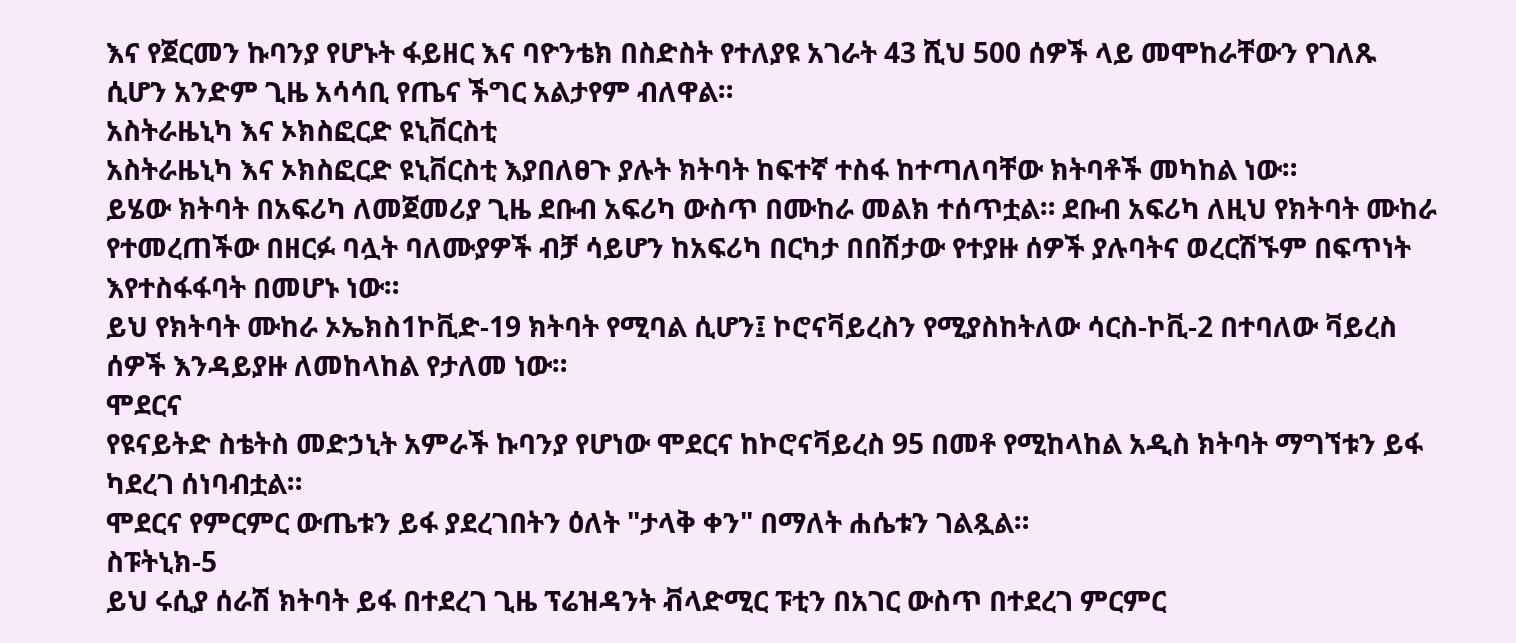እና የጀርመን ኩባንያ የሆኑት ፋይዘር እና ባዮንቴክ በስድስት የተለያዩ አገራት 43 ሺህ 500 ሰዎች ላይ መሞከራቸውን የገለጹ ሲሆን አንድም ጊዜ አሳሳቢ የጤና ችግር አልታየም ብለዋል።
አስትራዜኒካ እና ኦክስፎርድ ዩኒቨርስቲ
አስትራዜኒካ እና ኦክስፎርድ ዩኒቨርስቲ እያበለፀጉ ያሉት ክትባት ከፍተኛ ተስፋ ከተጣለባቸው ክትባቶች መካከል ነው።
ይሄው ክትባት በአፍሪካ ለመጀመሪያ ጊዜ ደቡብ አፍሪካ ውስጥ በሙከራ መልክ ተሰጥቷል። ደቡብ አፍሪካ ለዚህ የክትባት ሙከራ የተመረጠችው በዘርፉ ባሏት ባለሙያዎች ብቻ ሳይሆን ከአፍሪካ በርካታ በበሽታው የተያዙ ሰዎች ያሉባትና ወረርሽኙም በፍጥነት እየተስፋፋባት በመሆኑ ነው።
ይህ የክትባት ሙከራ ኦኤክስ1ኮቪድ-19 ክትባት የሚባል ሲሆን፤ ኮሮናቫይረስን የሚያስከትለው ሳርስ-ኮቪ-2 በተባለው ቫይረስ ሰዎች እንዳይያዙ ለመከላከል የታለመ ነው።
ሞደርና
የዩናይትድ ስቴትስ መድኃኒት አምራች ኩባንያ የሆነው ሞደርና ከኮሮናቫይረስ 95 በመቶ የሚከላከል አዲስ ክትባት ማግኘቱን ይፋ ካደረገ ሰነባብቷል።
ሞደርና የምርምር ውጤቱን ይፋ ያደረገበትን ዕለት "ታላቅ ቀን" በማለት ሐሴቱን ገልጿል።
ስፑትኒክ-5
ይህ ሩሲያ ሰራሽ ክትባት ይፋ በተደረገ ጊዜ ፕሬዝዳንት ቭላድሚር ፑቲን በአገር ውስጥ በተደረገ ምርምር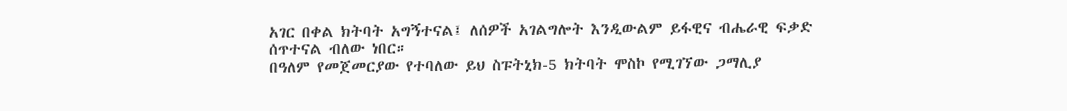አገር በቀል ክትባት አግኝተናል፤ ለሰዎች አገልግሎት እንዲውልም ይፋዊና ብሔራዊ ፍቃድ ሰጥተናል ብለው ነበር።
በዓለም የመጀመርያው የተባለው ይህ ስፑትኒክ-5 ክትባት ሞስኮ የሚገኘው ጋማሊያ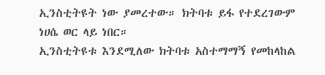ኢንስቲትዩት ነው ያመረተው። ክትባቱ ይፋ የተደረገውም ነሀሴ ወር ላይ ነበር።
ኢንስቲትዩቱ እንደሚለው ክትባቱ አስተማማኝ የመከላከል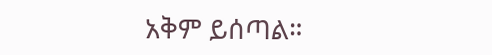አቅም ይሰጣል።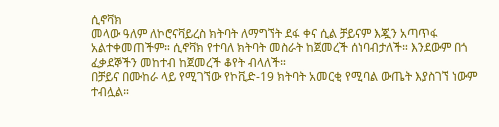ሲኖቫክ
መላው ዓለም ለኮሮናቫይረስ ክትባት ለማግኘት ደፋ ቀና ሲል ቻይናም እጇን አጣጥፋ አልተቀመጠችም። ሲኖቫክ የተባለ ክትባት መስራት ከጀመረች ሰነባብታለች። እንደውም በጎ ፈቃደኞችን መከተብ ከጀመረች ቆየት ብላለች።
በቻይና በሙከራ ላይ የሚገኘው የኮቪድ-19 ክትባት አመርቂ የሚባል ውጤት እያስገኘ ነውም ተብሏል።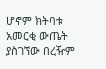ሆኖም ክትባቱ አመርቂ ውጤት ያስገኘው በረዥም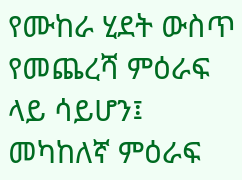የሙከራ ሂደት ውስጥ የመጨረሻ ምዕራፍ ላይ ሳይሆን፤ መካከለኛ ምዕራፍ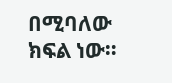በሚባለው ክፍል ነው።